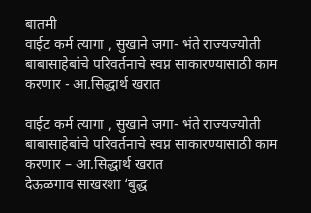बातमी
वाईट कर्म त्यागा , सुखाने जगा- भंते राज्यज्योती
बाबासाहेबांचे परिवर्तनाचे स्वप्न साकारण्यासाठी काम करणार - आ.सिद्धार्थ खरात

वाईट कर्म त्यागा , सुखाने जगा- भंते राज्यज्योती
बाबासाहेबांचे परिवर्तनाचे स्वप्न साकारण्यासाठी काम करणार – आ.सिद्धार्थ खरात
देऊळगाव साखरशा ‘बुद्ध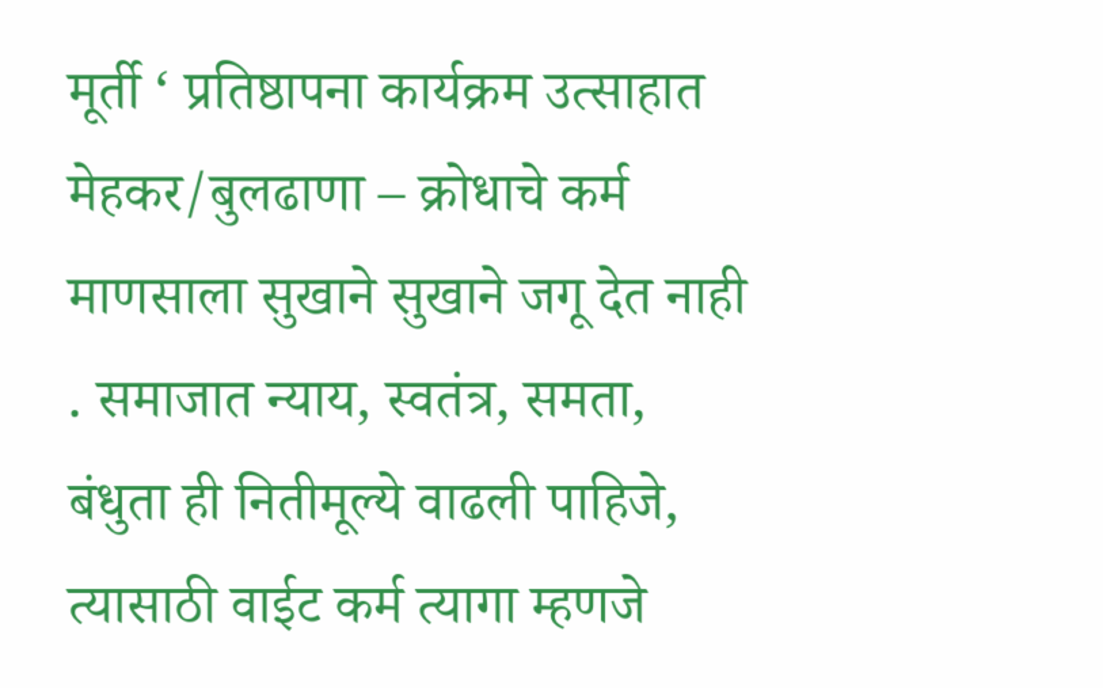मूर्ती ‘ प्रतिष्ठापना कार्यक्रम उत्साहात
मेहकर/बुलढाणा – क्रोधाचे कर्म माणसाला सुखाने सुखाने जगू देत नाही . समाजात न्याय, स्वतंत्र, समता, बंधुता ही नितीमूल्ये वाढली पाहिजे, त्यासाठी वाईट कर्म त्यागा म्हणजे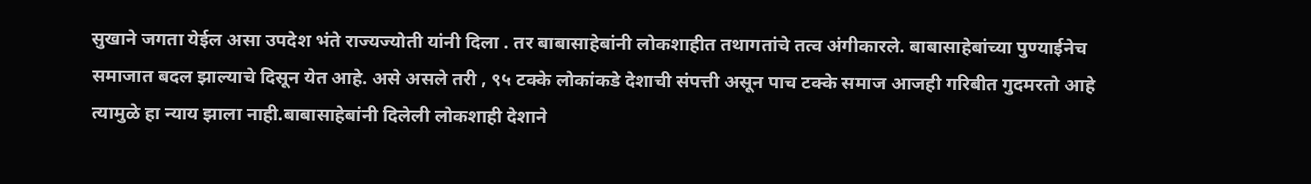सुखाने जगता येईल असा उपदेश भंते राज्यज्योती यांनी दिला . तर बाबासाहेबांनी लोकशाहीत तथागतांचे तत्व अंगीकारले. बाबासाहेबांच्या पुण्याईनेच समाजात बदल झाल्याचे दिसून येत आहे. असे असले तरी , ९५ टक्के लोकांकडे देशाची संपत्ती असून पाच टक्के समाज आजही गरिबीत गुदमरतो आहे त्यामुळे हा न्याय झाला नाही.बाबासाहेबांनी दिलेली लोकशाही देशाने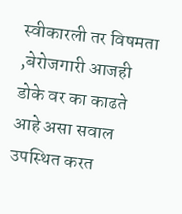स्वीकारली तर विषमता ,बेरोजगारी आजही डोके वर का काढते आहे असा सवाल उपस्थित करत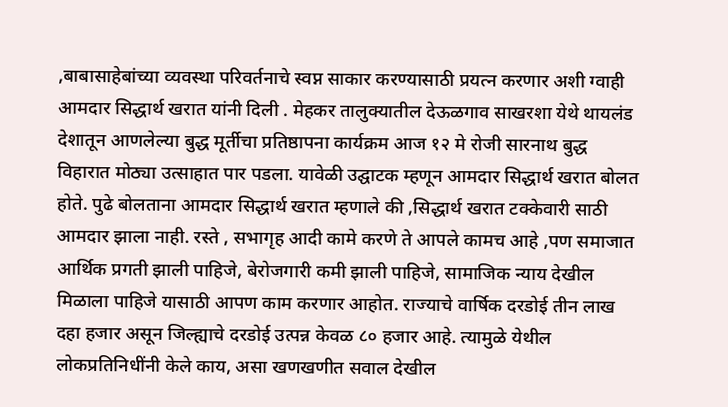,बाबासाहेबांच्या व्यवस्था परिवर्तनाचे स्वप्न साकार करण्यासाठी प्रयत्न करणार अशी ग्वाही आमदार सिद्धार्थ खरात यांनी दिली . मेहकर तालुक्यातील देऊळगाव साखरशा येथे थायलंड देशातून आणलेल्या बुद्ध मूर्तीचा प्रतिष्ठापना कार्यक्रम आज १२ मे रोजी सारनाथ बुद्ध विहारात मोठ्या उत्साहात पार पडला. यावेळी उद्घाटक म्हणून आमदार सिद्धार्थ खरात बोलत होते. पुढे बोलताना आमदार सिद्धार्थ खरात म्हणाले की ,सिद्धार्थ खरात टक्केवारी साठी आमदार झाला नाही. रस्ते , सभागृह आदी कामे करणे ते आपले कामच आहे ,पण समाजात आर्थिक प्रगती झाली पाहिजे, बेरोजगारी कमी झाली पाहिजे, सामाजिक न्याय देखील मिळाला पाहिजे यासाठी आपण काम करणार आहोत. राज्याचे वार्षिक दरडोई तीन लाख दहा हजार असून जिल्ह्याचे दरडोई उत्पन्न केवळ ८० हजार आहे. त्यामुळे येथील लोकप्रतिनिधींनी केले काय, असा खणखणीत सवाल देखील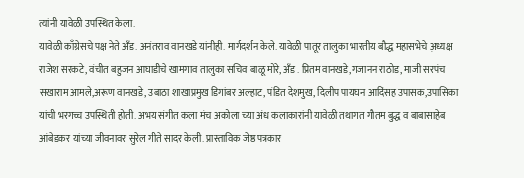त्यांनी यावेळी उपस्थित केला.
यावेळी काँग्रेसचे पक्ष नेते अँड. अनंतराव वानखडे यांनीही. मार्गदर्शन केले. यावेळी पातूर तालुका भारतीय बौद्ध महासभेचे अ़ध्यक्ष राजेश सरकटे, वंचीत बहुजन आघाडीचे खामगाव तालुका सचिव बाळू मोरे, अँड . प्रितम वानखडे,गजानन राठोड, माजी सरपंच सखाराम आमले,अरूण वानखडे, उबाठा शाखाप्रमुख डिगांबर अल्हाट, पंडित देशमुख, दिलीप पायघन आदिंसह उपासक,उपासिका यांची भरगच्च उपस्थिती होती. अभय संगीत कला मंच अकोला च्या अंध कलाकारांनी यावेळी तथागत गौतम बुद्ध व बाबासाहेब आंबेडकर यांच्या जीवनावर सुरेल गीते सादर केली. प्रास्ताविक जेष्ठ पत्रकार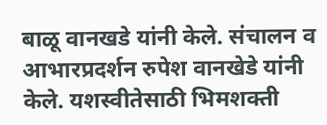बाळू वानखडे यांनी केले. संचालन व आभारप्रदर्शन रुपेश वानखेडे यांनी केले. यशस्वीतेसाठी भिमशक्ती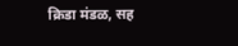क्रिडा मंडळ, सह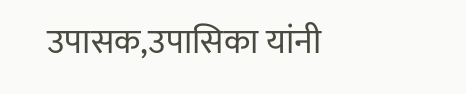उपासक,उपासिका यांनी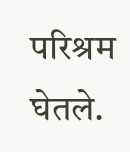परिश्रम घेतले.